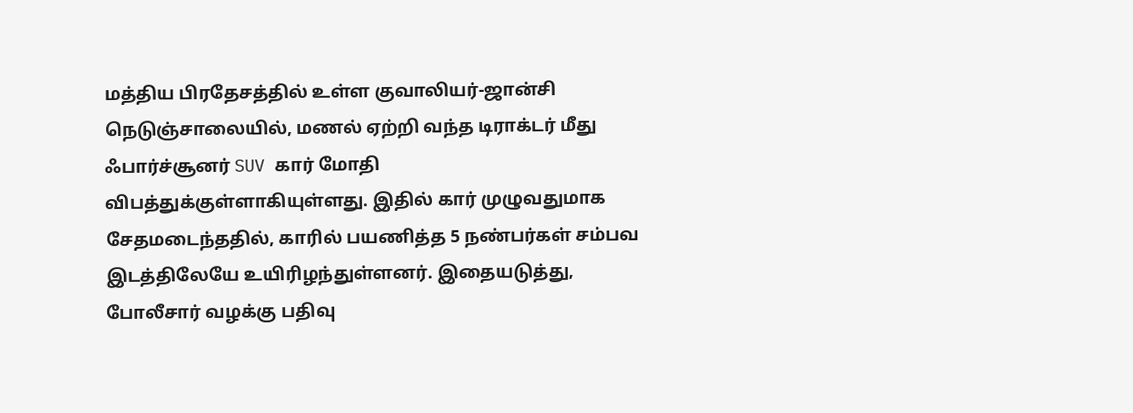மத்திய பிரதேசத்தில் உள்ள குவாலியர்-ஜான்சி நெடுஞ்சாலையில், மணல் ஏற்றி வந்த டிராக்டர் மீது ஃபார்ச்சூனர் SUV கார் மோதி விபத்துக்குள்ளாகியுள்ளது. இதில் கார் முழுவதுமாக சேதமடைந்ததில், காரில் பயணித்த 5 நண்பர்கள் சம்பவ இடத்திலேயே உயிரிழந்துள்ளனர். இதையடுத்து, போலீசார் வழக்கு பதிவு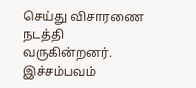செய்து விசாரணை நடத்தி வருகின்றனர். இச்சம்பவம்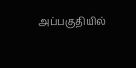அப்பகுதியில்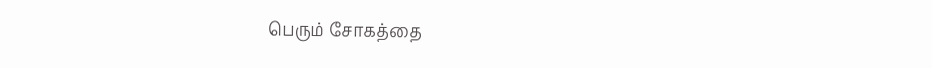பெரும் சோகத்தை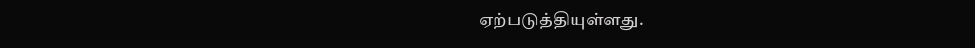ஏற்படுத்தியுள்ளது.